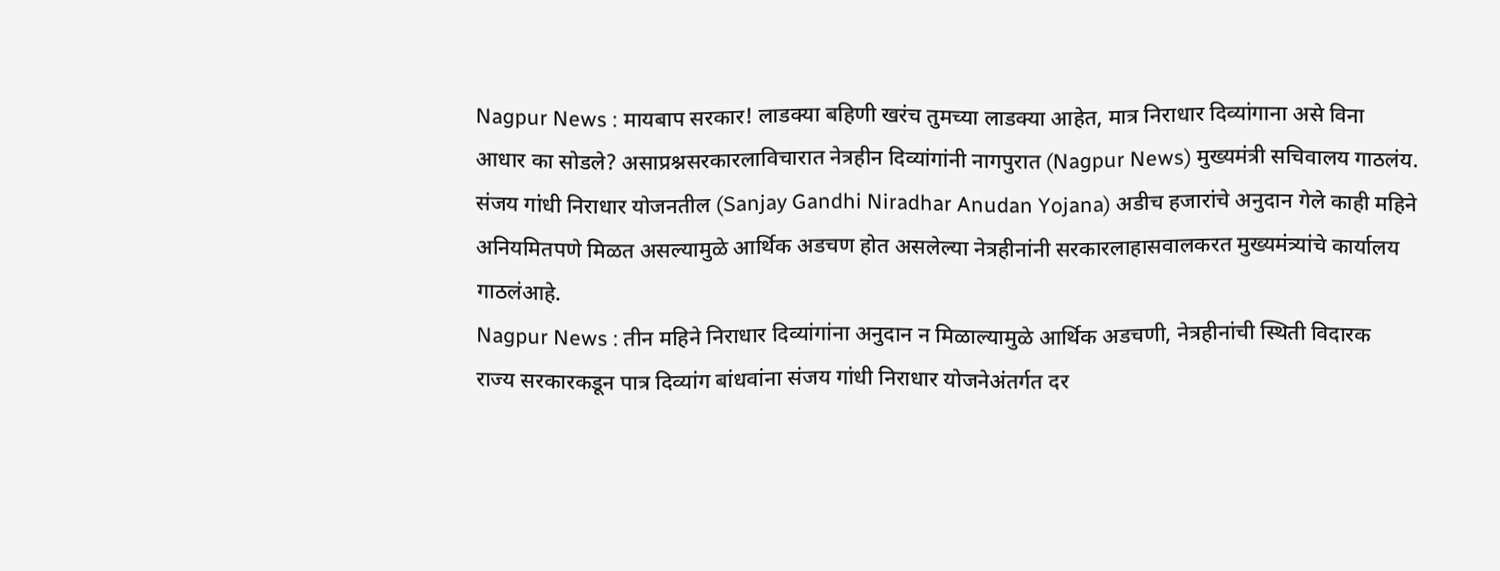Nagpur News : मायबाप सरकार! लाडक्या बहिणी खरंच तुमच्या लाडक्या आहेत, मात्र निराधार दिव्यांगाना असे विना आधार का सोडले? असाप्रश्नसरकारलाविचारात नेत्रहीन दिव्यांगांनी नागपुरात (Nagpur News) मुख्यमंत्री सचिवालय गाठलंय. संजय गांधी निराधार योजनतील (Sanjay Gandhi Niradhar Anudan Yojana) अडीच हजारांचे अनुदान गेले काही महिने अनियमितपणे मिळत असल्यामुळे आर्थिक अडचण होत असलेल्या नेत्रहीनांनी सरकारलाहासवालकरत मुख्यमंत्र्यांचे कार्यालय गाठलंआहे.
Nagpur News : तीन महिने निराधार दिव्यांगांना अनुदान न मिळाल्यामुळे आर्थिक अडचणी, नेत्रहीनांची स्थिती विदारक
राज्य सरकारकडून पात्र दिव्यांग बांधवांना संजय गांधी निराधार योजनेअंतर्गत दर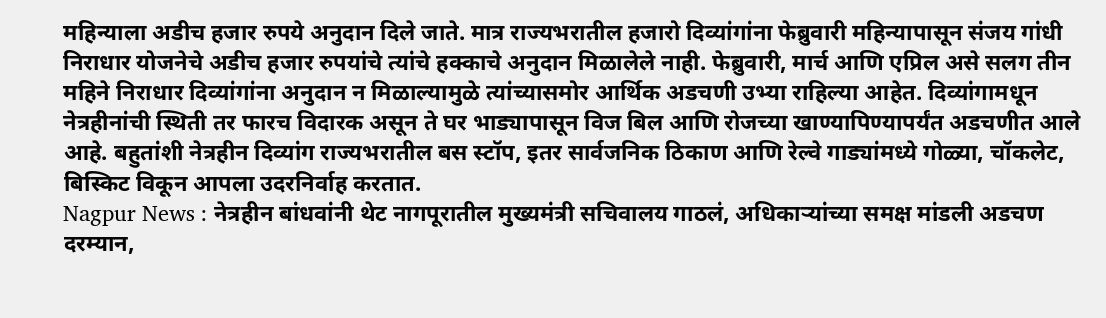महिन्याला अडीच हजार रुपये अनुदान दिले जाते. मात्र राज्यभरातील हजारो दिव्यांगांना फेब्रुवारी महिन्यापासून संजय गांधी निराधार योजनेचे अडीच हजार रुपयांचे त्यांचे हक्काचे अनुदान मिळालेले नाही. फेब्रुवारी, मार्च आणि एप्रिल असे सलग तीन महिने निराधार दिव्यांगांना अनुदान न मिळाल्यामुळे त्यांच्यासमोर आर्थिक अडचणी उभ्या राहिल्या आहेत. दिव्यांगामधून नेत्रहीनांची स्थिती तर फारच विदारक असून ते घर भाड्यापासून विज बिल आणि रोजच्या खाण्यापिण्यापर्यंत अडचणीत आले आहे. बहुतांशी नेत्रहीन दिव्यांग राज्यभरातील बस स्टॉप, इतर सार्वजनिक ठिकाण आणि रेल्वे गाड्यांमध्ये गोळ्या, चॉकलेट, बिस्किट विकून आपला उदरनिर्वाह करतात.
Nagpur News : नेत्रहीन बांधवांनी थेट नागपूरातील मुख्यमंत्री सचिवालय गाठलं, अधिकाऱ्यांच्या समक्ष मांडली अडचण
दरम्यान,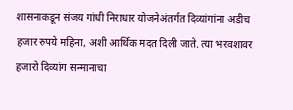शासनाकडून संजय गांधी निराधार योजनेअंतर्गत दिव्यांगांना अडीच हजार रुपये महिना, अशी आर्थिक मदत दिली जाते. त्या भरवशावर हजारो दिव्यांग सन्मानाचा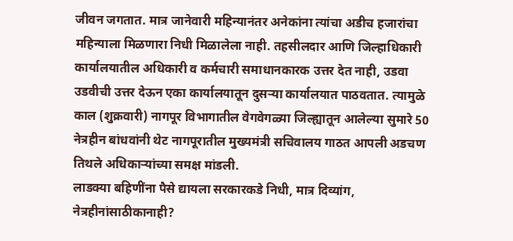जीवन जगतात. मात्र जानेवारी महिन्यानंतर अनेकांना त्यांचा अडीच हजारांचा महिन्याला मिळणारा निधी मिळालेला नाही. तहसीलदार आणि जिल्हाधिकारी कार्यालयातील अधिकारी व कर्मचारी समाधानकारक उत्तर देत नाही, उडवा उडवीची उत्तर देऊन एका कार्यालयातून दुसऱ्या कार्यालयात पाठवतात. त्यामुळे काल (शुक्रवारी) नागपूर विभागातील वेगवेगळ्या जिल्ह्यातून आलेल्या सुमारे 50 नेत्रहीन बांधवांनी थेट नागपूरातील मुख्यमंत्री सचिवालय गाठत आपली अडचण तिथले अधिकाऱ्यांच्या समक्ष मांडली.
लाडक्या बहिणींना पैसे द्यायला सरकारकडे निधी, मात्र दिव्यांग, नेत्रहीनांसाठीकानाही?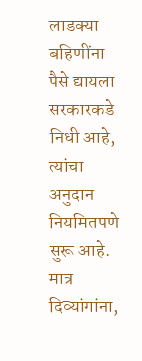लाडक्या बहिणींना पैसे द्यायला सरकारकडे निधी आहे, त्यांचा अनुदान नियमितपणे सुरू आहे. मात्र दिव्यांगांना,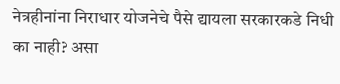नेत्रहीनांना निराधार योजनेचे पैसे द्यायला सरकारकडे निधी का नाही? असा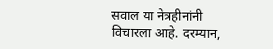सवाल या नेत्रहीनांनी विचारला आहे. दरम्यान,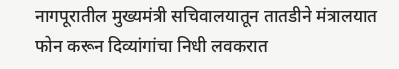नागपूरातील मुख्यमंत्री सचिवालयातून तातडीने मंत्रालयात फोन करून दिव्यांगांचा निधी लवकरात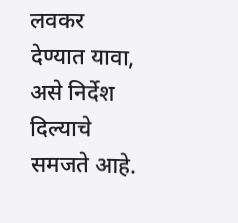लवकर देण्यात यावा, असे निर्देश दिल्याचे समजते आहे.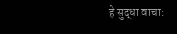हे सुद्धा वाचा: